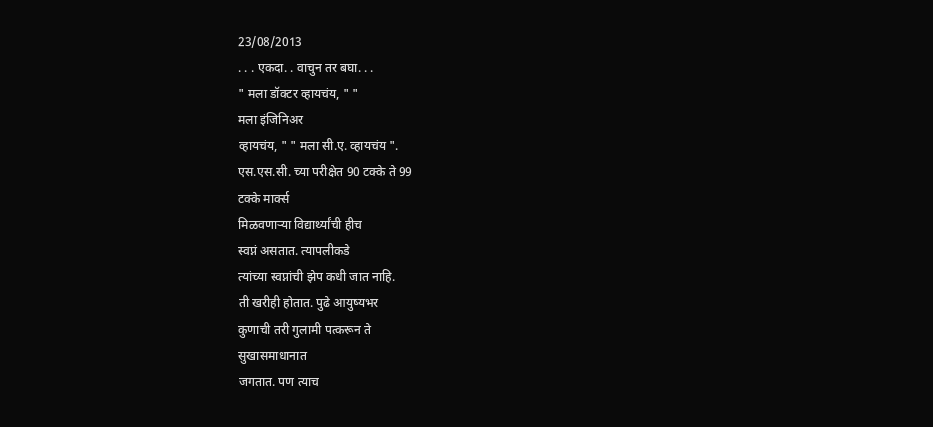23/08/2013
. . . एकदा. . वाचुन तर बघा. . .
" मला डॉक्टर व्हायचंय, " "
मला इंजिनिअर
व्हायचंय, " " मला सी.ए. व्हायचंय ".
एस.एस.सी. च्या परीक्षेत 90 टक्के ते 99
टक्के मार्क्स
मिळवणाऱ्या विद्यार्थ्यांची हीच
स्वप्नं असतात. त्यापलीकडे
त्यांच्या स्वप्नांची झेप कधी जात नाहि.
ती खरीही होतात. पुढे आयुष्यभर
कुणाची तरी गुलामी पत्करून ते
सुखासमाधानात
जगतात. पण त्याच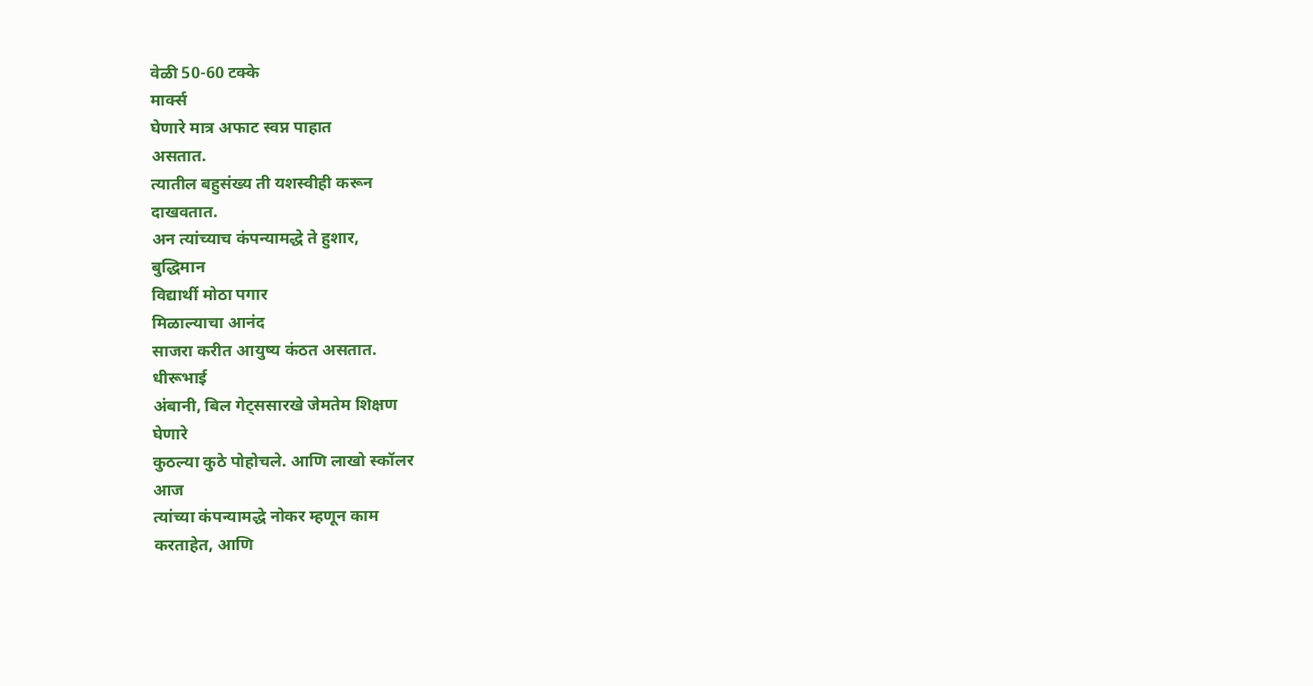वेळी 50-60 टक्के
मार्क्स
घेणारे मात्र अफाट स्वप्न पाहात
असतात.
त्यातील बहुसंख्य ती यशस्वीही करून
दाखवतात.
अन त्यांच्याच कंपन्यामद्धे ते हुशार,
बुद्धिमान
विद्यार्थी मोठा पगार
मिळाल्याचा आनंद
साजरा करीत आयुष्य कंठत असतात.
धीरूभाई
अंबानी, बिल गेट्ससारखे जेमतेम शिक्षण
घेणारे
कुठल्या कुठे पोहोचले. आणि लाखो स्कॉलर
आज
त्यांच्या कंपन्यामद्धे नोकर म्हणून काम
करताहेत, आणि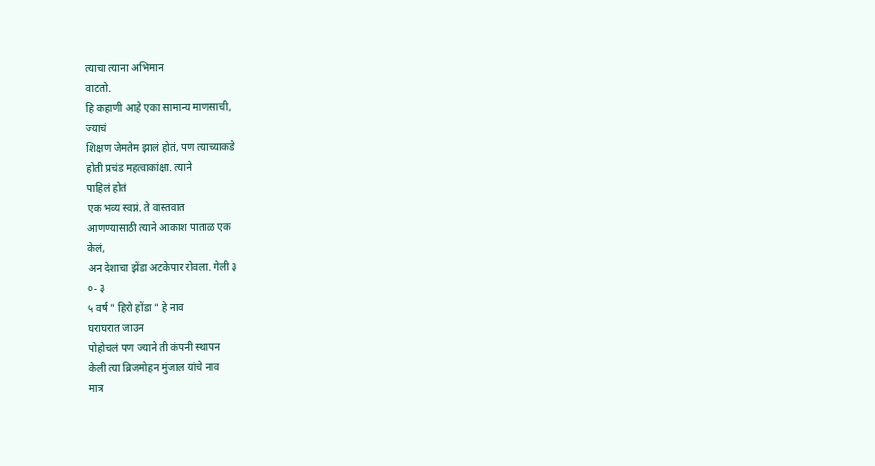त्याचा त्याना अभिमान
वाटतो.
हि कहाणी आहे एका सामान्य माणसाची,
ज्याचं
शिक्षण जेमतेम झालं होतं, पण त्याच्याकडे
होती प्रचंड महत्वाकांक्षा. त्याने
पाहिलं होतं
एक भव्य स्वप्नं. ते वास्तवात
आणण्यासाठी त्याने आकाश पाताळ एक
केलं,
अन देशाचा झेंडा अटकेपार रोवला. गेली ३
०- ३
५ वर्ष " हिरो होंडा " हे नाव
घराघरात जाउन
पोहोचलं पण ज्याने ती कंपनी स्थापन
केली त्या ब्रिजमोहन मुंजाल यांचे नाव
मात्र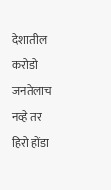देशातील करोडो जनतेलाच नव्हे तर
हिरो होंडा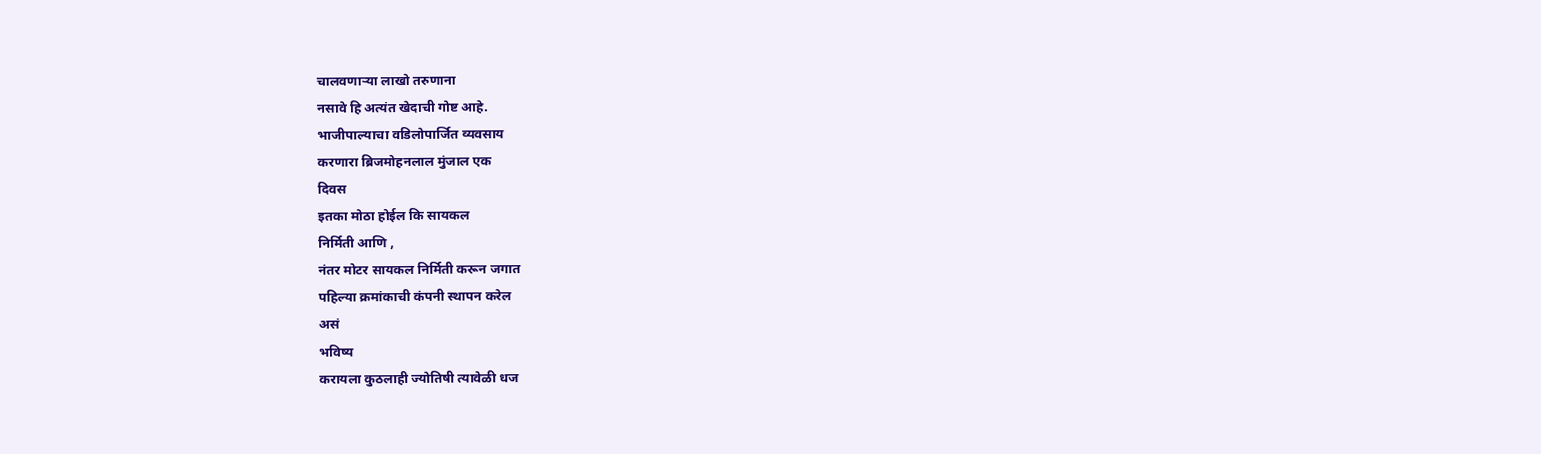चालवणाऱ्या लाखो तरुणाना
नसावे हि अत्यंत खेदाची गोष्ट आहे.
भाजीपाल्याचा वडिलोपार्जित व्यवसाय
करणारा ब्रिजमोहनलाल मुंजाल एक
दिवस
इतका मोठा होईल कि सायकल
निर्मिती आणि ,
नंतर मोटर सायकल निर्मिती करून जगात
पहिल्या क्रमांकाची कंपनी स्थापन करेल
असं
भविष्य
करायला कुठलाही ज्योतिषी त्यावेळी धज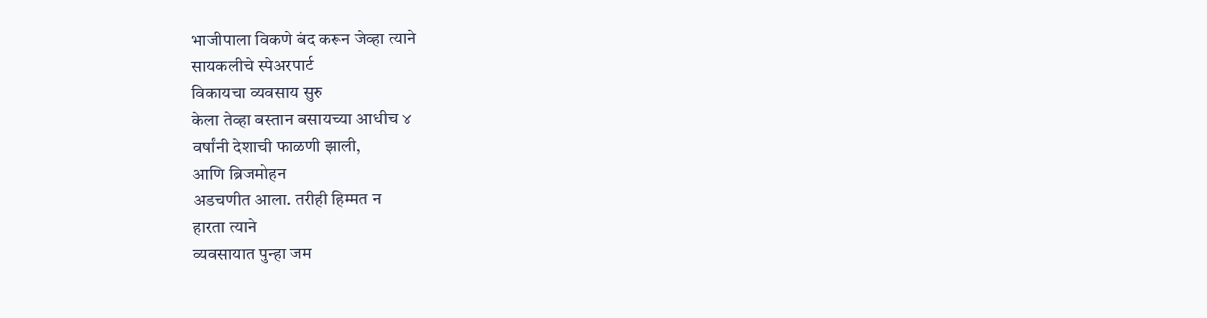भाजीपाला विकणे बंद करून जेव्हा त्याने
सायकलीचे स्पेअरपार्ट
विकायचा व्यवसाय सुरु
केला तेव्हा बस्तान बसायच्या आधीच ४
वर्षांनी देशाची फाळणी झाली,
आणि ब्रिजमोहन
अडचणीत आला. तरीही हिम्मत न
हारता त्याने
व्यवसायात पुन्हा जम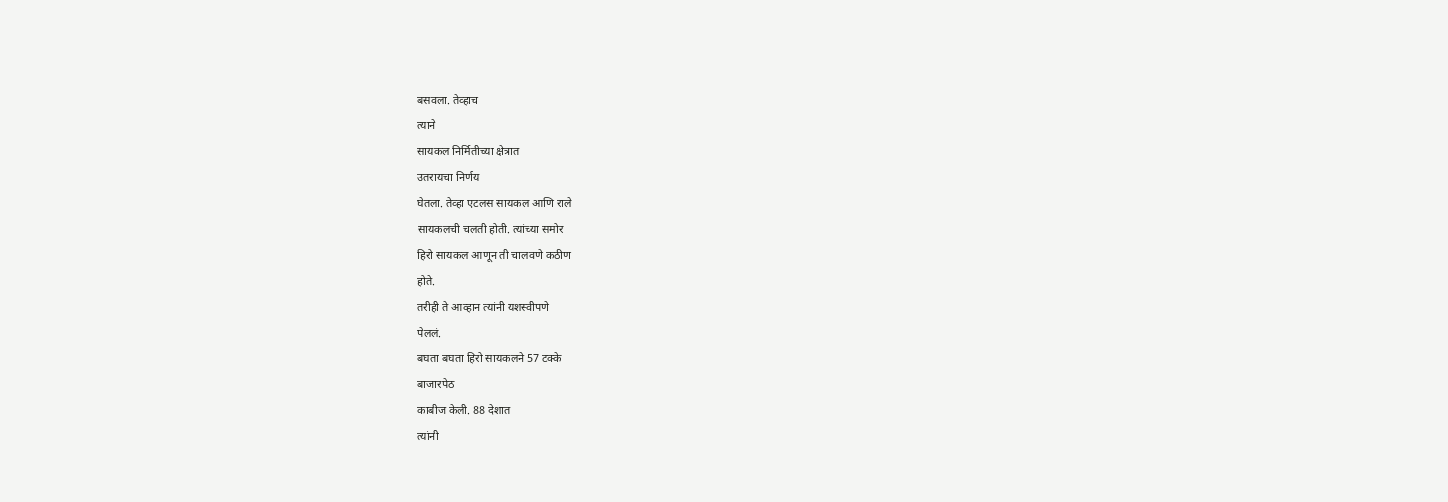बसवला. तेव्हाच
त्याने
सायकल निर्मितीच्या क्षेत्रात
उतरायचा निर्णय
घेतला. तेव्हा एटलस सायकल आणि राले
सायकलची चलती होती. त्यांच्या समोर
हिरो सायकल आणून ती चालवणे कठीण
होते.
तरीही ते आव्हान त्यांनी यशस्वीपणे
पेललं.
बघता बघता हिरो सायकलने 57 टक्के
बाजारपेठ
काबीज केली. 88 देशात
त्यांनी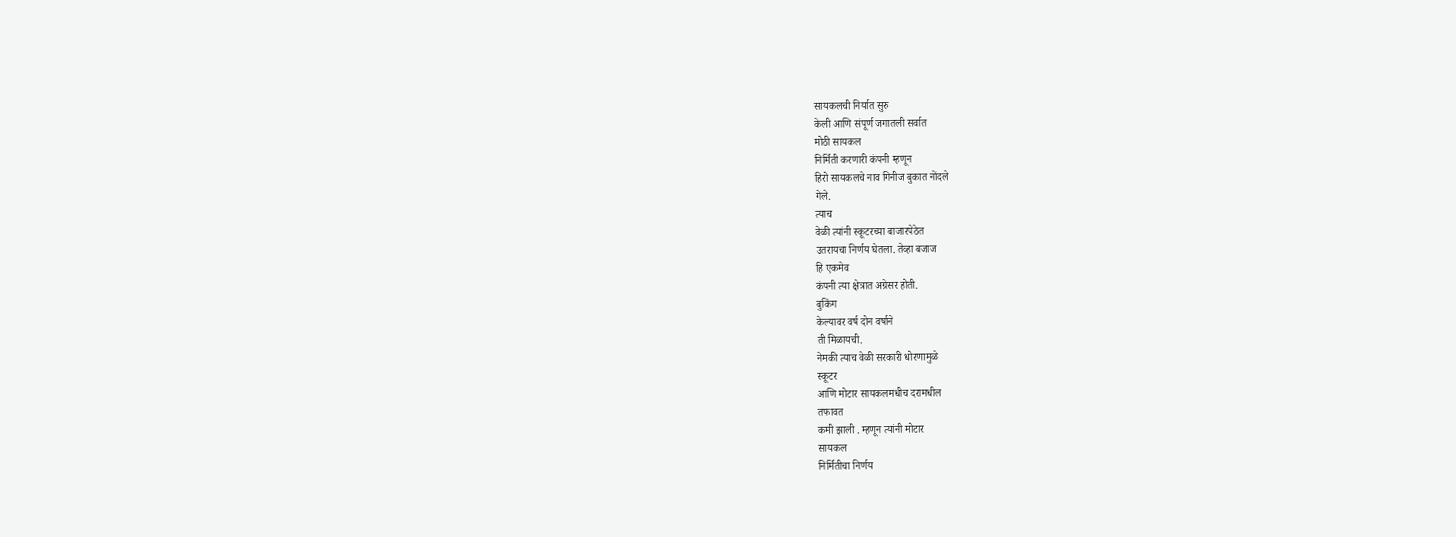सायकलची निर्यात सुरु
केली आणि संपूर्ण जगातली सर्वात
मोठी सायकल
निर्मिती करणारी कंपनी म्हणून
हिरो सायकलचे नाव गिनीज बुकात नोंदले
गेले.
त्याच
वेळी त्यांनी स्कूटरच्या बाजारपेठेत
उतरायचा निर्णय घेतला. तेव्हा बजाज
हि एकमेव
कंपनी त्या क्षेत्रात अग्रेसर होती.
बुकिंग
केल्यावर वर्ष दोन वर्षाने
ती मिळायची.
नेमकी त्याच वेळी सरकारी धोरणामुळे
स्कूटर
आणि मोटार सायकलमधीच दरामधील
तफावत
कमी झाली . म्हणून त्यांनी मोटार
सायकल
निर्मितीचा निर्णय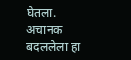घेतला. अचानक
बदललेला हा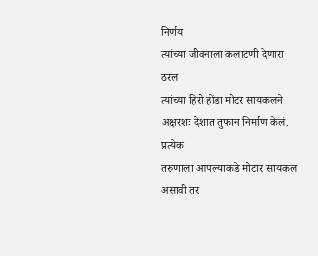निर्णय
त्यांच्या जीवनाला कलाटणी देणारा ठरल
त्यांच्या हिरो होंडा मोटर सायकलने
अक्षरशः देशात तुफान निर्माण केलं.
प्रत्येक
तरुणाला आपल्याकडे मोटार सायकल
असावी तर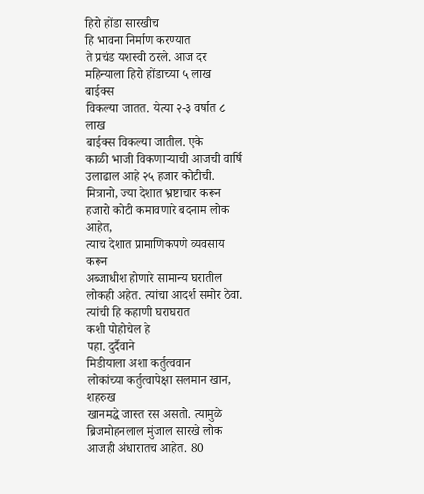हिरो होंडा सारखीच
हि भावना निर्माण करण्यात
ते प्रचंड यशस्वी ठरले. आज दर
महिन्याला हिरो होंडाच्या ५ लाख
बाईक्स
विकल्या जातत. येत्या २-३ वर्षात ८
लाख
बाईक्स विकल्या जातील. एके
काळी भाजी विकणाऱ्याची आजची वार्षि
उलाढाल आहे २५ हजार कोटीची.
मित्रानो, ज्या देशात भ्रष्टाचार करून
हजारो कोटी कमावणारे बदनाम लोक
आहेत,
त्याच देशात प्रामाणिकपणे व्यवसाय
करून
अब्जाधीश होणारे सामान्य घरातील
लोकही अहेत. त्यांचा आदर्श समोर ठेवा.
त्यांची हि कहाणी घराघरात
कशी पोहोचेल हे
पहा. दुर्दैवाने
मिडीयाला अशा कर्तुत्ववान
लोकांच्या कर्तुत्वापेक्षा सलमान खान,
शहरुख
खानमद्धे जास्त रस असतो. त्यामुळे
ब्रिजमोहनलाल मुंजाल सारखे लोक
आजही अंधारातच आहेत. 80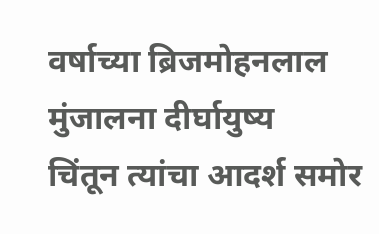वर्षाच्या ब्रिजमोहनलाल
मुंजालना दीर्घायुष्य
चिंतून त्यांचा आदर्श समोर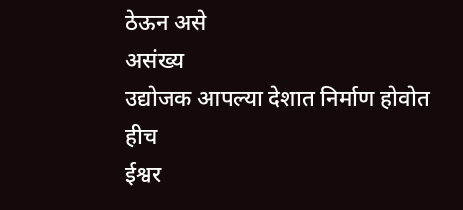ठेऊन असे
असंख्य
उद्योजक आपल्या देशात निर्माण होवोत
हीच
ईश्वर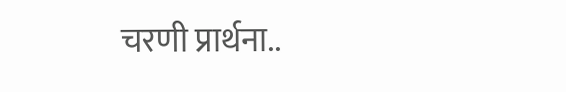चरणी प्रार्थना..